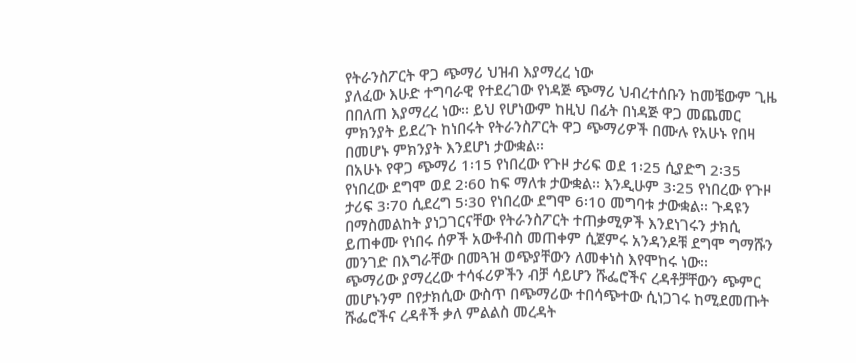የትራንስፖርት ዋጋ ጭማሪ ህዝብ እያማረረ ነው
ያለፈው እሁድ ተግባራዊ የተደረገው የነዳጅ ጭማሪ ህብረተሰቡን ከመቼውም ጊዜ በበለጠ እያማረረ ነው፡፡ ይህ የሆነውም ከዚህ በፊት በነዳጅ ዋጋ መጨመር ምክንያት ይደረጉ ከነበሩት የትራንስፖርት ዋጋ ጭማሪዎች በሙሉ የአሁኑ የበዛ በመሆኑ ምክንያት እንደሆነ ታውቋል፡፡
በአሁኑ የዋጋ ጭማሪ 1፡15 የነበረው የጉዞ ታሪፍ ወደ 1፡25 ሲያድግ 2፡35 የነበረው ደግሞ ወደ 2፡60 ከፍ ማለቱ ታውቋል፡፡ እንዲሁም 3፡25 የነበረው የጉዞ ታሪፍ 3፡70 ሲደረግ 5፡30 የነበረው ደግሞ 6፡10 መግባቱ ታውቋል፡፡ ጉዳዩን በማስመልከት ያነጋገርናቸው የትራንስፖርት ተጠቃሚዎች እንደነገሩን ታክሲ ይጠቀሙ የነበሩ ሰዎች አውቶብስ መጠቀም ሲጀምሩ አንዳንዶቹ ደግሞ ግማሹን መንገድ በእግራቸው በመጓዝ ወጭያቸውን ለመቀነስ እየሞከሩ ነው፡፡
ጭማሪው ያማረረው ተሳፋሪዎችን ብቻ ሳይሆን ሹፌሮችና ረዳቶቻቸውን ጭምር መሆኑንም በየታክሲው ውስጥ በጭማሪው ተበሳጭተው ሲነጋገሩ ከሚደመጡት ሹፌሮችና ረዳቶች ቃለ ምልልስ መረዳት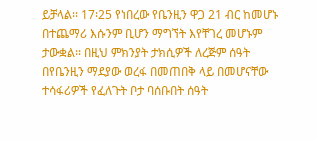ይቻላል፡፡ 17፡25 የነበረው የቤንዚን ዋጋ 21 ብር ከመሆኑ በተጨማሪ እሱንም ቢሆን ማግኘት እየቸገረ መሆኑም ታውቋል፡፡ በዚህ ምክንያት ታክሲዎች ለረጅም ሰዓት በየቤንዚን ማደያው ወረፋ በመጠበቅ ላይ በመሆናቸው ተሳፋሪዎች የፈለጉት ቦታ ባሰቡበት ሰዓት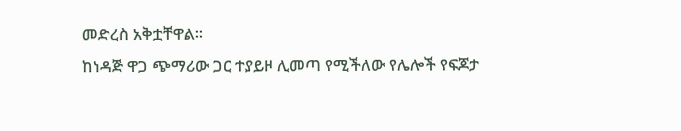መድረስ አቅቷቸዋል፡፡
ከነዳጅ ዋጋ ጭማሪው ጋር ተያይዞ ሊመጣ የሚችለው የሌሎች የፍጆታ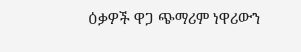ዕቃዎች ዋጋ ጭማሪም ነዋሪውን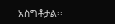አስግቶታል፡፡